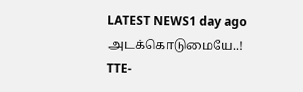LATEST NEWS1 day ago
அடக்கொடுமையே..! TTE-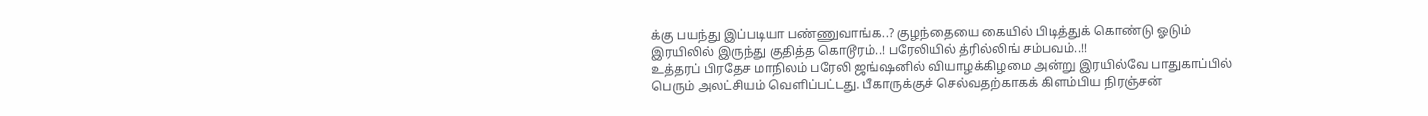க்கு பயந்து இப்படியா பண்ணுவாங்க..? குழந்தையை கையில் பிடித்துக் கொண்டு ஓடும் இரயிலில் இருந்து குதித்த கொடூரம்..! பரேலியில் த்ரில்லிங் சம்பவம்..!!
உத்தரப் பிரதேச மாநிலம் பரேலி ஜங்ஷனில் வியாழக்கிழமை அன்று இரயில்வே பாதுகாப்பில் பெரும் அலட்சியம் வெளிப்பட்டது. பீகாருக்குச் செல்வதற்காகக் கிளம்பிய நிரஞ்சன்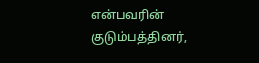என்பவரின் குடும்பத்தினர்,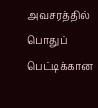அவசரத்தில் பொதுப் பெட்டிக்கான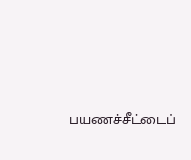பயணச்சீட்டைப்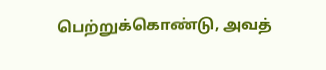பெற்றுக்கொண்டு, அவத்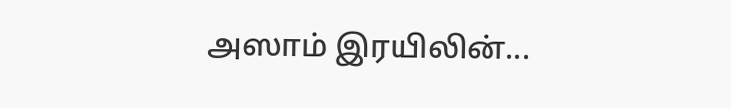அஸாம் இரயிலின்...